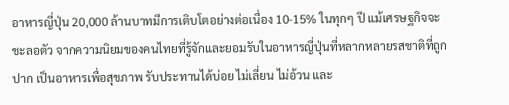อาหารญี่ปุ่น 20,000 ล้านบาทมีการเติบโตอย่างต่อเนื่อง 10-15% ในทุกๆ ปี แม้เศรษฐกิจจะชะลอตัว จากความนิยมของคนไทยที่รู้จักและยอมรับในอาหารญี่ปุ่นที่หลากหลายรสชาติที่ถูกปาก เป็นอาหารเพื่อสุขภาพ รับประทานได้บ่อย ไม่เลี่ยน ไม่อ้วน และ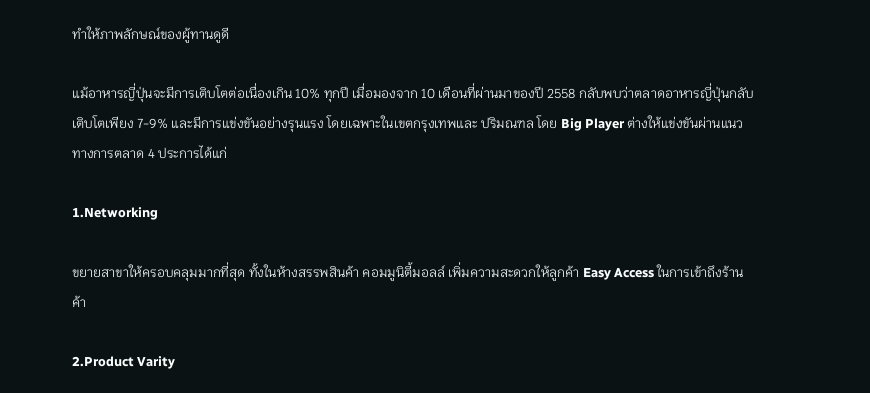ทำให้ภาพลักษณ์ของผู้ทานดูดี

แม้อาหารญี่ปุ่นจะมีการเติบโตต่อเนื่องเกิน 10% ทุกปี เมื่อมองจาก 10 เดือนที่ผ่านมาของปี 2558 กลับพบว่าตลาดอาหารญี่ปุ่นกลับเติบโตเพียง 7-9% และมีการแข่งขันอย่างรุนแรง โดยเฉพาะในเขตกรุงเทพและ ปริมณฑล โดย Big Player ต่างให้แข่งขันผ่านแนวทางการตลาด 4 ประการได้แก่

1.Networking

ขยายสาขาให้ครอบคลุมมากที่สุด ทั้งในห้างสรรพสินค้า คอมมูนิตี้มอลล์ เพิ่มความสะดวกให้ลูกค้า Easy Access ในการเข้าถึงร้านค้า

2.Product Varity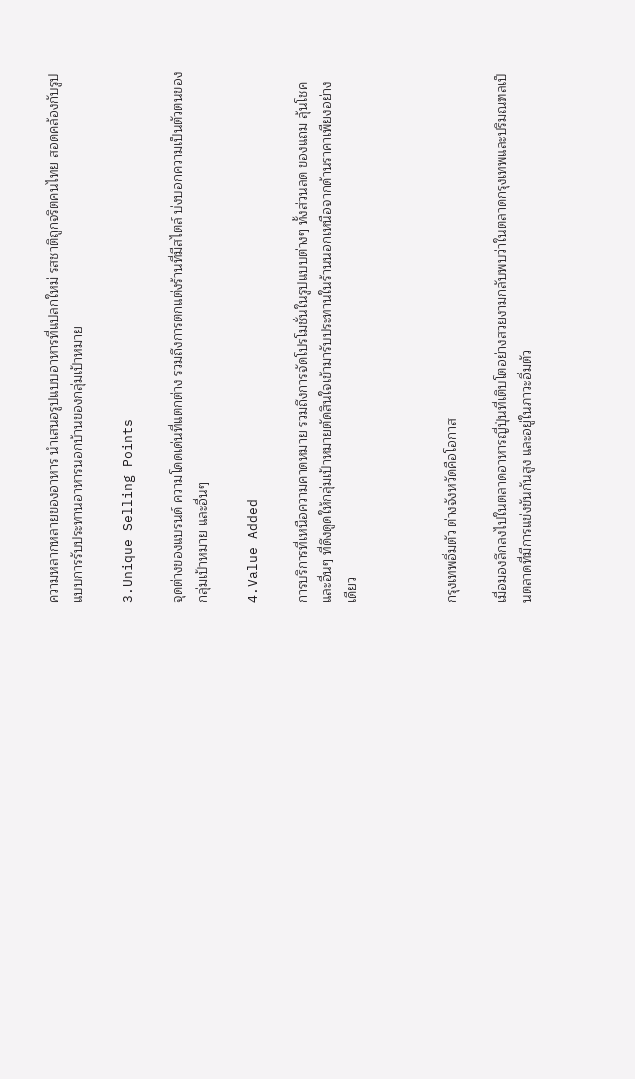ความหลากหลายของอาหาร นำเสนอรูปแบบอาหารที่แปลกใหม่ รสชาติถูกจริตคนไทย สอดคล้องกับรูปแบบการรับประทานอาหารนอกบ้านของกลุ่มเป้าหมาย

3.Unique Selling Points

จุดต่างของแบรนด์ ความโดดเด่นที่แตกต่าง รวมถึงการตกแต่งร้านที่มีสไตล์ บ่งบอกความเป็นตัวตนของกลุ่มเป้าหมาย และอื่นๆ

4.Value Added

การบริการที่เหนือความคาดหมาย รวมถึงการจัดโปรโมชั่นในรูปแบบต่างๆ ทั้งส่วนลด ของแถม ลุ้นโชค และอื่นๆ ที่ดึงดูดให้กลุ่มเป้าหมายตัดสินใจเข้ามารับประทานในร้านนอกเหนือจากด้านราคาเพียงอย่างเดียว



กรุงเทพอิ่มตัว ต่างจังหวัดคือโอกาส

เมื่อมองลึกลงไปในตลาดอาหารญี่ปุ่นที่เติบโตอย่างสวยงามกลับพบว่าในตลาดกรุงเทพและปริมณฑลเป็นตลาดที่มีการแข่งขันกันสูง และอยู่ในภาวะอิ่มตัว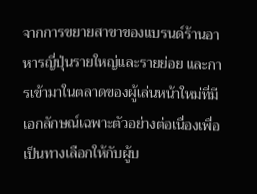จากการขยายสาขาของแบรนด์ร้านอาหารญี่ปุ่นรายใหญ่และรายย่อย และการเข้ามาในตลาดของผู้เล่นหน้าใหม่ที่มีเอกลักษณ์เฉพาะตัวอย่างต่อเนื่องเพื่อเป็นทางเลือกให้กับผู้บ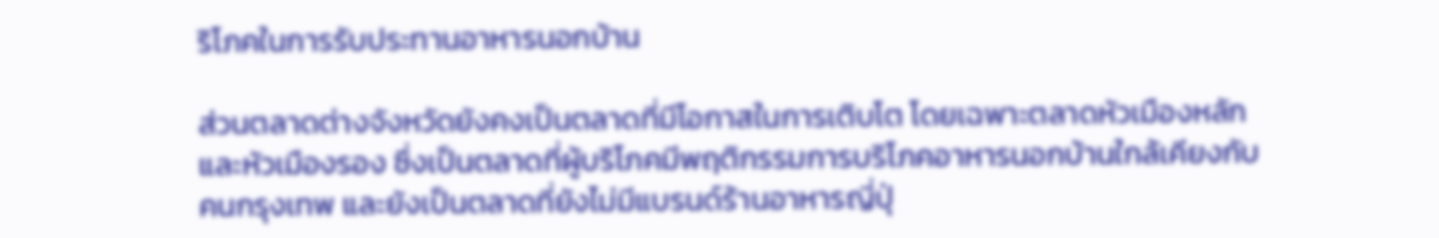ริโภคในการรับประทานอาหารนอกบ้าน

ส่วนตลาดต่างจังหวัดยังคงเป็นตลาดที่มีโอกาสในการเติบโต โดยเฉพาะตลาดหัวเมืองหลักและหัวเมืองรอง ซึ่งเป็นตลาดที่ผู้บริโภคมีพฤติกรรมการบริโภคอาหารนอกบ้านใกล้เคียงกับคนกรุงเทพ และยังเป็นตลาดที่ยังไม่มีแบรนด์ร้านอาหารญี่ปุ่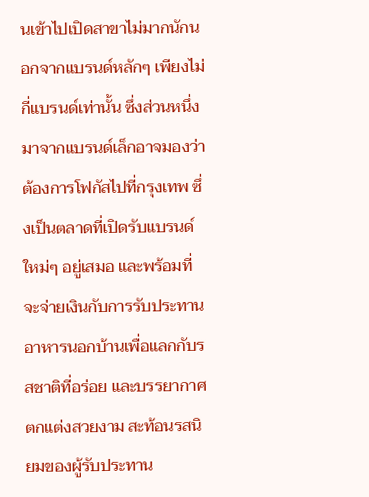นเข้าไปเปิดสาขาไม่มากนักนอกจากแบรนด์หลักๆ เพียงไม่กี่แบรนด์เท่านั้น ซึ่งส่วนหนึ่งมาจากแบรนด์เล็กอาจมองว่าต้องการโฟกัสไปที่กรุงเทพ ซึ่งเป็นตลาดที่เปิดรับแบรนด์ใหม่ๆ อยู่เสมอ และพร้อมที่จะจ่ายเงินกับการรับประทานอาหารนอกบ้านเพื่อแลกกับรสชาติที่อร่อย และบรรยากาศตกแต่งสวยงาม สะท้อนรสนิยมของผู้รับประทาน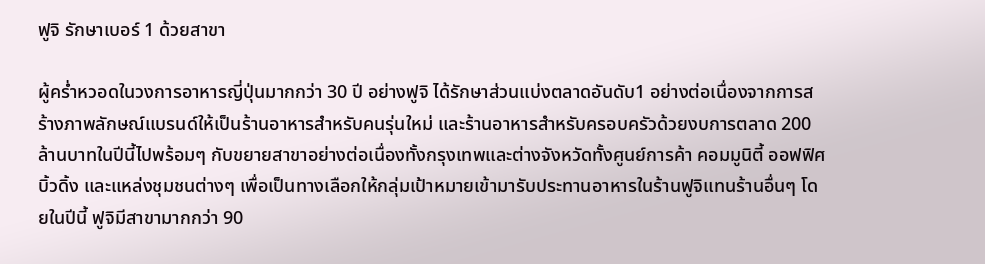ฟูจิ รักษาเบอร์ 1 ด้วยสาขา

ผู้คร่ำหวอดในวงการอาหารญี่ปุ่นมากกว่า 30 ปี อย่างฟูจิ ได้รักษาส่วนแบ่งตลาดอันดับ1 อย่างต่อเนื่องจากการสร้างภาพลักษณ์แบรนด์ให้เป็นร้านอาหารสำหรับคนรุ่นใหม่ และร้านอาหารสำหรับครอบครัวด้วยงบการตลาด 200 ล้านบาทในปีนี้ไปพร้อมๆ กับขยายสาขาอย่างต่อเนื่องทั้งกรุงเทพและต่างจังหวัดทั้งศูนย์การค้า คอมมูนิตี้ ออฟฟิศบิ้วดิ้ง และแหล่งชุมชนต่างๆ เพื่อเป็นทางเลือกให้กลุ่มเป้าหมายเข้ามารับประทานอาหารในร้านฟูจิแทนร้านอื่นๆ โดยในปีนี้ ฟูจิมีสาขามากกว่า 90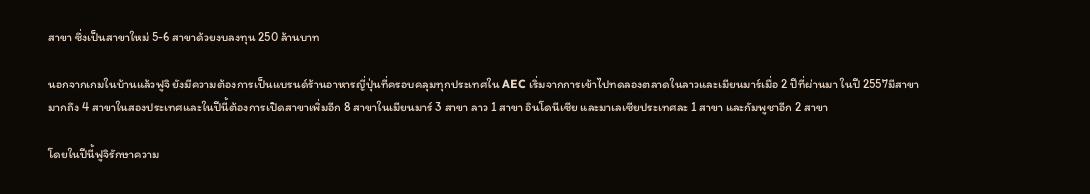สาขา ซึ่งเป็นสาขาใหม่ 5-6 สาขาด้วยงบลงทุน 250 ล้านบาท

นอกจากเกมในบ้านแล้วฟูจิ ยังมีความต้องการเป็นแบรนด์ร้านอาหารญี่ปุ่นที่ครอบคลุมทุกประเทศใน AEC เริ่มจากการเข้าไปทดลองตลาดในลาวและเมียนมาร์เมื่อ 2 ปีที่ผ่านมา ในปี 2557มีสาขามากถึง 4 สาขาในสองประเทศและในปีนี้ต้องการเปิดสาขาเพิ่มอีก 8 สาขาในเมียนมาร์ 3 สาขา ลาว 1 สาขา อินโดนีเซีย และมาเลเซียประเทศละ 1 สาขา และกัมพูชาอีก 2 สาขา

โดยในปีนี้ฟูจิรักษาความ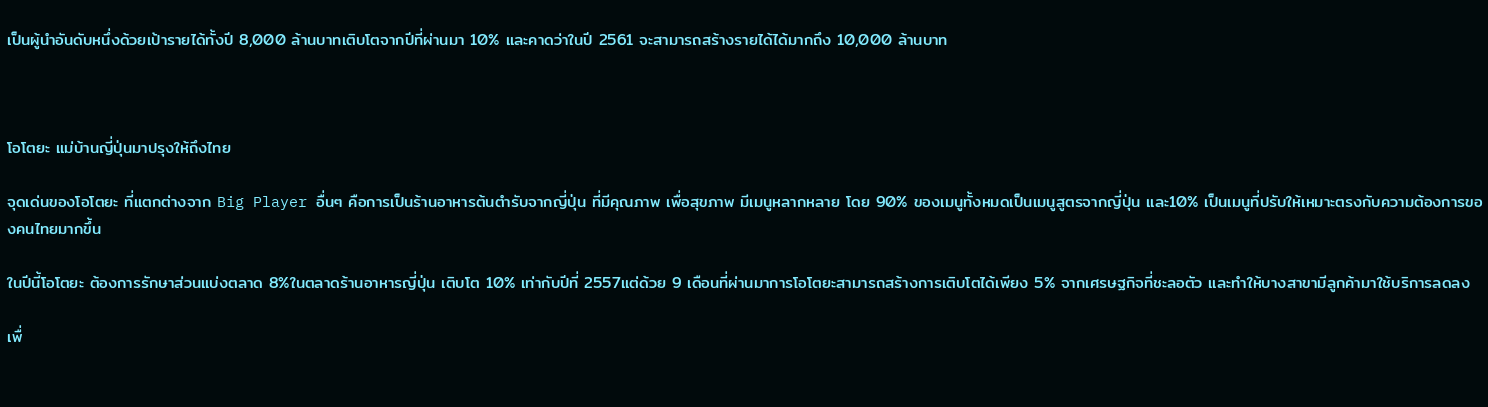เป็นผู้นำอันดับหนึ่งด้วยเป้ารายได้ทั้งปี 8,000 ล้านบาทเติบโตจากปีที่ผ่านมา 10% และคาดว่าในปี 2561 จะสามารถสร้างรายได้ได้มากถึง 10,000 ล้านบาท



โอโตยะ แม่บ้านญี่ปุ่นมาปรุงให้ถึงไทย

จุดเด่นของโอโตยะ ที่แตกต่างจาก Big Player อื่นๆ คือการเป็นร้านอาหารต้นตำรับจากญี่ปุ่น ที่มีคุณภาพ เพื่อสุขภาพ มีเมนูหลากหลาย โดย 90% ของเมนูทั้งหมดเป็นเมนูสูตรจากญี่ปุ่น และ10% เป็นเมนูที่ปรับให้เหมาะตรงกับความต้องการของคนไทยมากขึ้น

ในปีนี้โอโตยะ ต้องการรักษาส่วนแบ่งตลาด 8%ในตลาดร้านอาหารญี่ปุ่น เติบโต 10% เท่ากับปีที่ 2557แต่ด้วย 9 เดือนที่ผ่านมาการโอโตยะสามารถสร้างการเติบโตได้เพียง 5% จากเศรษฐกิจที่ชะลอตัว และทำให้บางสาขามีลูกค้ามาใช้บริการลดลง

เพื่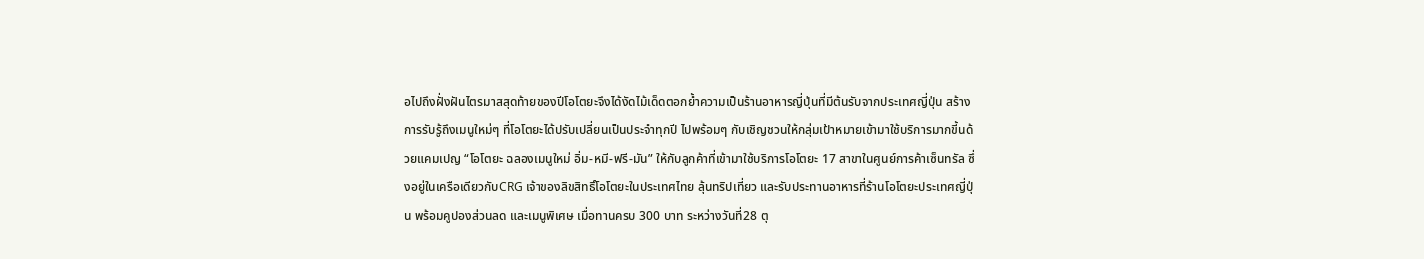อไปถึงฝั่งฝันไตรมาสสุดท้ายของปีโอโตยะจึงได้งัดไม้เด็ดตอกย้ำความเป็นร้านอาหารญี่ปุ่นที่มีต้นรับจากประเทศญี่ปุ่น สร้างการรับรู้ถึงเมนูใหม่ๆ ที่โอโตยะได้ปรับเปลี่ยนเป็นประจำทุกปี ไปพร้อมๆ กับเชิญชวนให้กลุ่มเป้าหมายเข้ามาใช้บริการมากขี้นด้วยแคมเปญ “โอโตยะ ฉลองเมนูใหม่ อิ่ม-หมี-ฟรี-มัน” ให้กับลูกค้าที่เข้ามาใช้บริการโอโตยะ 17 สาขาในศูนย์การค้าเซ็นทรัล ซึ่งอยู่ในเครือเดียวกับCRG เจ้าของลิขสิทธิ์โอโตยะในประเทศไทย ลุ้นทริปเที่ยว และรับประทานอาหารที่ร้านโอโตยะประเทศญี่ปุ่น พร้อมคูปองส่วนลด และเมนูพิเศษ เมื่อทานครบ 300 บาท ระหว่างวันที่28 ตุ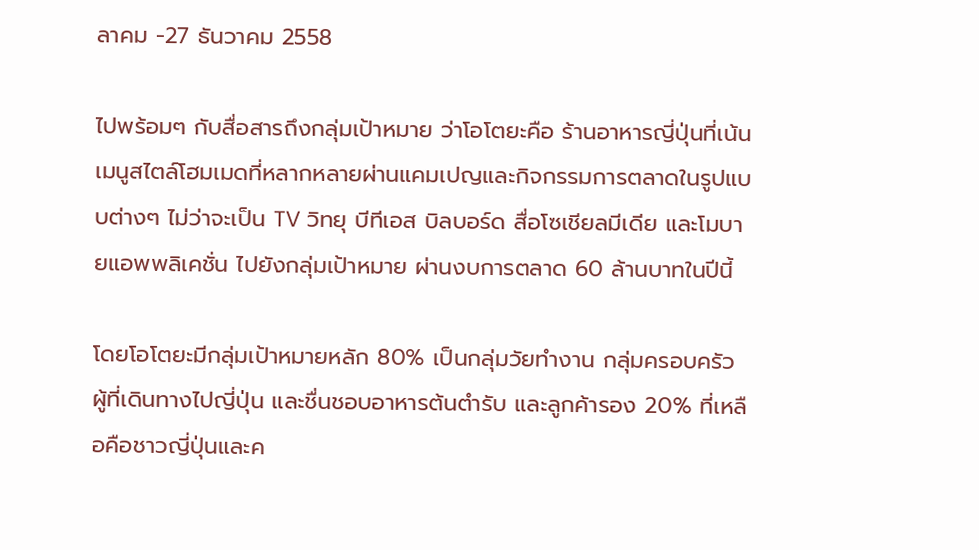ลาคม -27 ธันวาคม 2558

ไปพร้อมๆ กับสื่อสารถึงกลุ่มเป้าหมาย ว่าโอโตยะคือ ร้านอาหารญี่ปุ่นที่เน้นเมนูสไตล์โฮมเมดที่หลากหลายผ่านแคมเปญและกิจกรรมการตลาดในรูปแบบต่างๆ ไม่ว่าจะเป็น TV วิทยุ บีทีเอส บิลบอร์ด สื่อโซเชียลมีเดีย และโมบายแอพพลิเคชั่น ไปยังกลุ่มเป้าหมาย ผ่านงบการตลาด 60 ล้านบาทในปีนี้

โดยโอโตยะมีกลุ่มเป้าหมายหลัก 80% เป็นกลุ่มวัยทำงาน กลุ่มครอบครัว ผู้ที่เดินทางไปญี่ปุ่น และชื่นชอบอาหารต้นตำรับ และลูกค้ารอง 20% ที่เหลือคือชาวญี่ปุ่นและค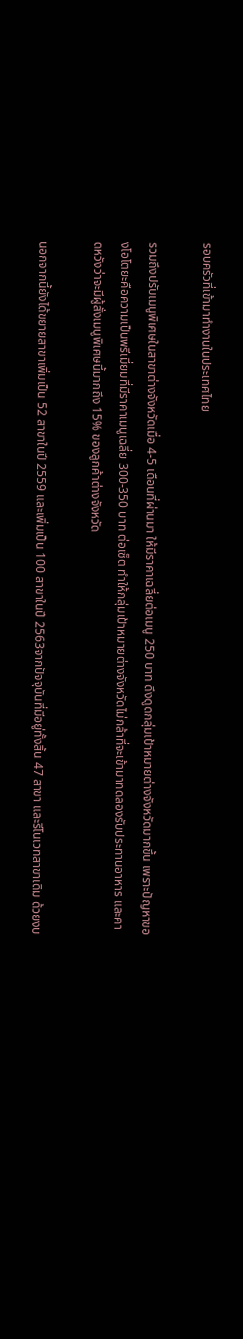รอบครัวที่เข้ามาทำงานในประเทศไทย

รวมถึงปรับเมนูพิเศษในสาขาต่างจังหวัดเมื่อ 4-5 เดือนที่ผ่านมา ให้มีราคาเฉลี่ยต่อเมนู 250 บาท ดึงดูดกลุ่มเป้าหมายต่างจังหวัดมากขึ้น เพราะปัญหาของโอโตยะคือความเป็นพรีเมี่ยมที่มีราคาเมนูเฉลี่ย 300-350 บาท ต่อเซ็ต ทำให้กลุ่มเป้าหมายต่างจังหวัดไม่กล้าที่จะเข้ามาทดลองรับประทานอาหาร และคาดหวังว่าจะมีผู้สั่งเมนูพิเศษนี้มากถึง 15% ของลูกค้าต่างจังหวัด

นอกจากนี้ยังได้ขยายสาขาเพิ่มเป็น 52 สาขาในปี 2559 และเพิ่มเป็น 100 สาขาในปี 2563จากปัจจุบันที่มีอยู่ทั้งสิ้น 47 สาขา และรีโนเวทสาขาเดิม ด้วยงบ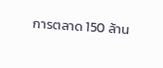การตลาด 150 ล้าน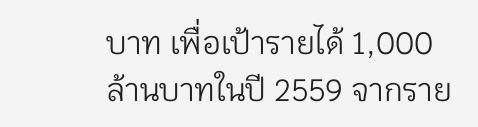บาท เพื่อเป้ารายได้ 1,000 ล้านบาทในปี 2559 จากราย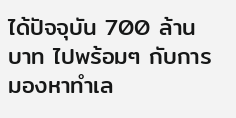ได้ปัจจุบัน 700 ล้านบาท ไปพร้อมๆ กับการมองหาทำเล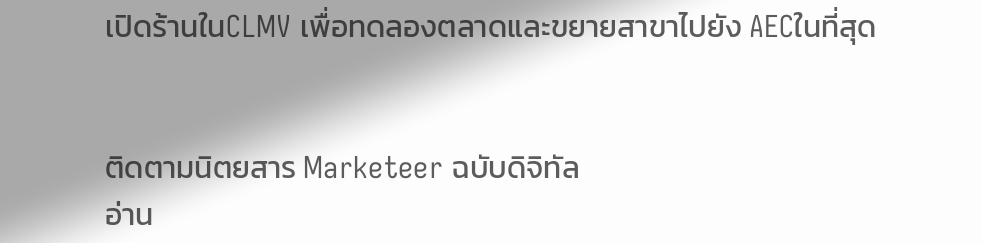เปิดร้านในCLMV เพื่อทดลองตลาดและขยายสาขาไปยัง AECในที่สุด


ติดตามนิตยสาร Marketeer ฉบับดิจิทัล
อ่าน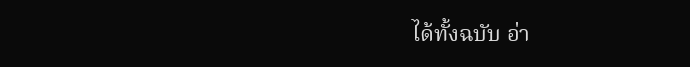ได้ทั้งฉบับ อ่า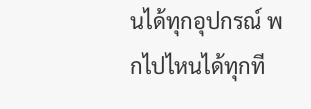นได้ทุกอุปกรณ์ พกไปไหนได้ทุกที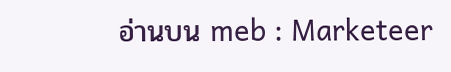อ่านบน meb : Marketeer